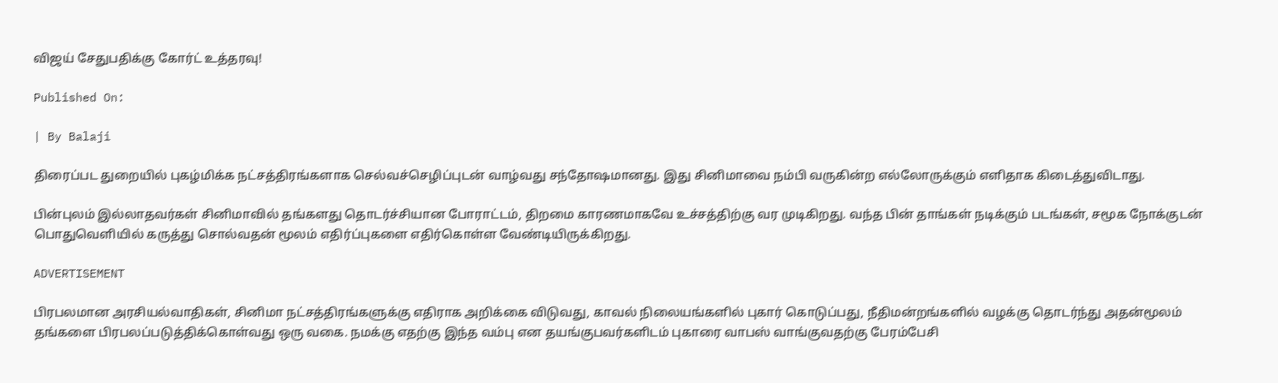விஜய் சேதுபதிக்கு கோர்ட் உத்தரவு!

Published On:

| By Balaji

திரைப்பட துறையில் புகழ்மிக்க நட்சத்திரங்களாக செல்வச்செழிப்புடன் வாழ்வது சந்தோஷமானது. இது சினிமாவை நம்பி வருகின்ற எல்லோருக்கும் எளிதாக கிடைத்துவிடாது.

பின்புலம் இல்லாதவர்கள் சினிமாவில் தங்களது தொடர்ச்சியான போராட்டம், திறமை காரணமாகவே உச்சத்திற்கு வர முடிகிறது. வந்த பின் தாங்கள் நடிக்கும் படங்கள், சமூக நோக்குடன் பொதுவெளியில் கருத்து சொல்வதன் மூலம் எதிர்ப்புகளை எதிர்கொள்ள வேண்டியிருக்கிறது.

ADVERTISEMENT

பிரபலமான அரசியல்வாதிகள், சினிமா நட்சத்திரங்களுக்கு எதிராக அறிக்கை விடுவது, காவல் நிலையங்களில் புகார் கொடுப்பது, நீதிமன்றங்களில் வழக்கு தொடர்ந்து அதன்மூலம் தங்களை பிரபலப்படுத்திக்கொள்வது ஒரு வகை. நமக்கு எதற்கு இந்த வம்பு என தயங்குபவர்களிடம் புகாரை வாபஸ் வாங்குவதற்கு பேரம்பேசி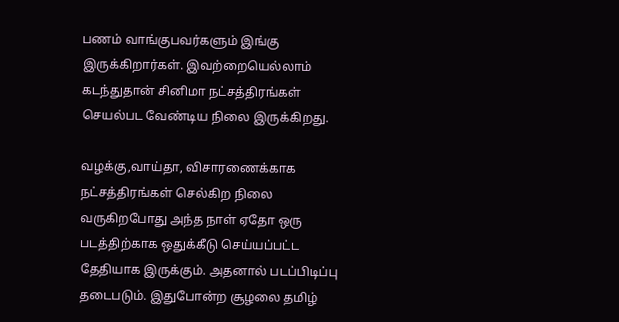பணம் வாங்குபவர்களும் இங்கு இருக்கிறார்கள். இவற்றையெல்லாம் கடந்துதான் சினிமா நட்சத்திரங்கள் செயல்பட வேண்டிய நிலை இருக்கிறது.

வழக்கு,வாய்தா, விசாரணைக்காக நட்சத்திரங்கள் செல்கிற நிலை வருகிறபோது அந்த நாள் ஏதோ ஒரு படத்திற்காக ஒதுக்கீடு செய்யப்பட்ட தேதியாக இருக்கும். அதனால் படப்பிடிப்பு தடைபடும். இதுபோன்ற சூழலை தமிழ்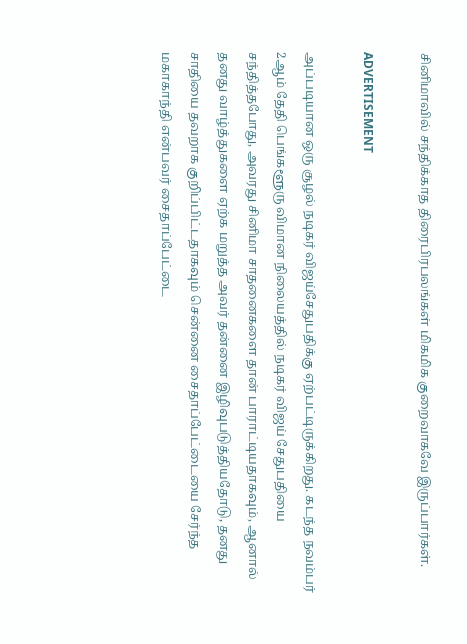சினிமாவில் சந்திக்காத திரைபிரபலங்கள் மிகமிக குறைவாகவே இருப்பார்கள்.

ADVERTISEMENT

அப்படியான ஒரு சூழல் நடிகர் விஜய்சேதுபதிக்கு ஏற்பட்டிருக்கிறது. கடந்த நவம்பர் 2ஆம் தேதி பெங்களூரு விமான நிலையத்தில் நடிகர் விஜய் சேதுபதியை சந்தித்தபோது, அவரது சினிமா சாதனைகளை தான் பாராட்டியதாகவும், ஆனால் தனது வாழ்த்துகளை ஏற்க மறுத்த அவர் தன்னை இழிவுபடுத்தியதோடு, தனது சாதியை தவறாக குறிப்பிட்டதாகவும் சென்னை சைதாப்பேட்டையை சேர்ந்த மகாகாந்தி என்பவர் சைதாப்பேட்டை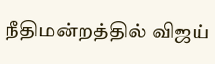நீதிமன்றத்தில் விஜய்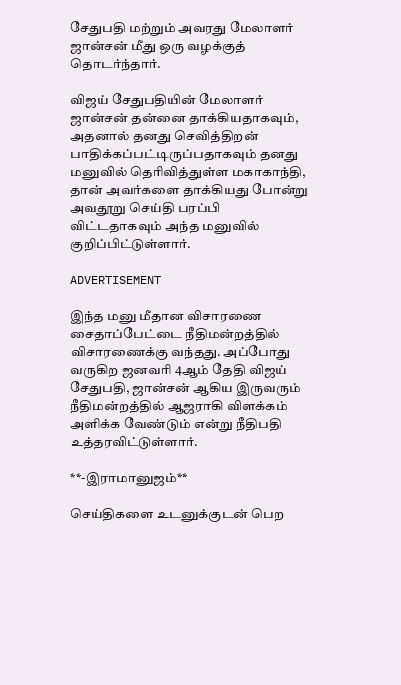சேதுபதி மற்றும் அவரது மேலாளர் ஜான்சன் மீது ஒரு வழக்குத் தொடர்ந்தார்.

விஜய் சேதுபதியின் மேலாளர் ஜான்சன் தன்னை தாக்கியதாகவும், அதனால் தனது செவித்திறன் பாதிக்கப்பட்டிருப்பதாகவும் தனது மனுவில் தெரிவித்துள்ள மகாகாந்தி, தான் அவர்களை தாக்கியது போன்று அவதூறு செய்தி பரப்பி விட்டதாகவும் அந்த மனுவில் குறிப்பிட்டுள்ளார்.

ADVERTISEMENT

இந்த மனு மீதான விசாரணை சைதாப்பேட்டை நீதிமன்றத்தில் விசாரணைக்கு வந்தது. அப்போது வருகிற ஜனவரி 4ஆம் தேதி விஜய் சேதுபதி, ஜான்சன் ஆகிய இருவரும் நீதிமன்றத்தில் ஆஜராகி விளக்கம் அளிக்க வேண்டும் என்று நீதிபதி உத்தரவிட்டுள்ளார்.

**-இராமானுஜம்**

செய்திகளை உடனுக்குடன் பெற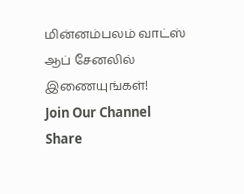மின்னம்பலம் வாட்ஸ் ஆப் சேனலில் இணையுங்கள்!
Join Our Channel
Share